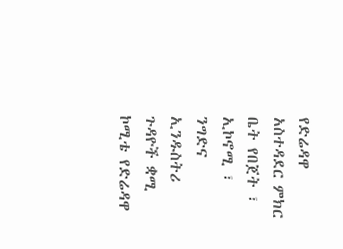የድሬዳዋ አስተዳደር ምክር ቤት የበጀት ፣ ኢኮኖሚ ፣ ንግድና ኢንዱስትሪ ጉዳዮች ቋሚ ኮሚቴ የድሬዳዋ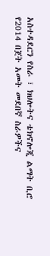አስተዳደርን የስራ ፣ ክህሎትና ቴክኖሎጂ ልማት ቢሮ የ2014 በጀት አመት መደበኛ ስራዎችና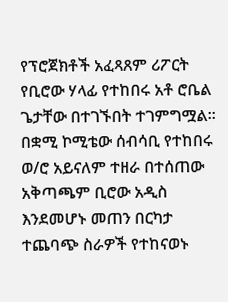የፕሮጀክቶች አፈጻጸም ሪፖርት የቢሮው ሃላፊ የተከበሩ አቶ ሮቤል ጌታቸው በተገኙበት ተገምግሟል፡፡
በቋሚ ኮሚቴው ሰብሳቢ የተከበሩ ወ/ሮ አይናለም ተዘራ በተሰጠው አቅጣጫም ቢሮው አዲስ እንደመሆኑ መጠን በርካታ ተጨባጭ ስራዎች የተከናወኑ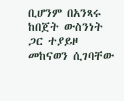ቢሆንም በአንጻሩ ከበጀት ውስንነት ጋር ተያይዞ መከናወን ሲገባቸው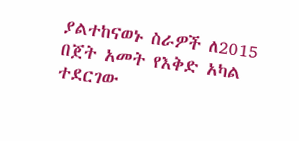ያልተከናወኑ ስራዎች ለ2015 በጀት አመት የእቅድ አካል ተደርገው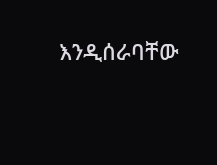እንዲሰራባቸው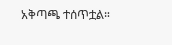አቅጣጫ ተሰጥቷል።